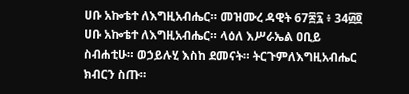ሀቡ አኰቴተ ለእግዚአብሔር። መዝሙረ ዳዊት 67፷፯ ፥ 34፴፬ ሀቡ አኰቴተ ለእግዚአብሔር። ላዕለ እሥራኤል ዐቢይ ስብሐቲሁ። ወኃይሉሂ እስከ ደመናት። ትርጉምለእግዚአብሔር ክብርን ስጡ።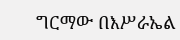ግርማው በእሥራኤል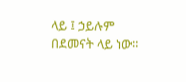ላይ ፤ ኃይሉም በደመናት ላይ ነው።